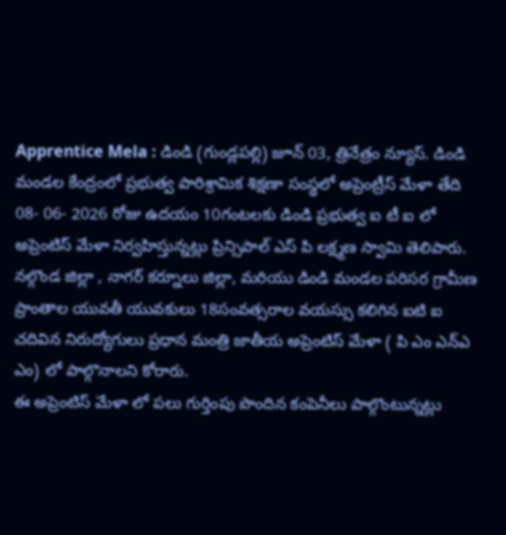Apprentice Mela : డిండి (గుండ్లపల్లి) జూన్ 03, త్రినేత్రం న్యూస్. డిండి మండల కేంద్రంలో ప్రభుత్వ పారిశ్రామిక శిక్షణా సంస్థలో అప్రెంట్రీస్ మేళా తేది 08- 06- 2026 రోజు ఉదయం 10గంటలకు డిండి ప్రభుత్వ ఐ టీ ఐ లో అప్రెంటిస్ మేళా నిర్వహిస్తున్నట్లు ప్రిన్సిపాల్ ఎస్ పి లక్ష్మణ స్వామి తెలిపారు. నల్గొండ జిల్లా , నాగర్ కర్నూలు జిల్లా, మరియు డిండి మండల పరిసర గ్రామీణ ప్రాంతాల యువతీ యువకులు 18సంవత్సరాల వయస్సు కలిగిన ఐటి ఐ చదివిన నిరుద్యోగులు ప్రధాన మంత్రి జాతీయ అప్రెంటిస్ మేళా ( పి ఎం ఎన్ఎ ఎం) లో పాల్గొనాలని కోరారు.
ఈ అప్రెంటిస్ మేళా లో పలు గుర్తింపు పొందిన కంపెనీలు పాల్గొంటున్నట్లు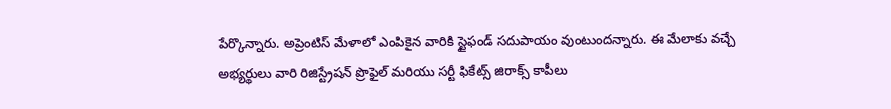పేర్కొన్నారు. అప్రెంటిస్ మేళాలో ఎంపికైన వారికి స్టైఫండ్ సదుపాయం వుంటుందన్నారు. ఈ మేలాకు వచ్చే అభ్యర్థులు వారి రిజిస్ట్రేషన్ ప్రొఫైల్ మరియు సర్టీ ఫికేట్స్ జిరాక్స్ కాపీలు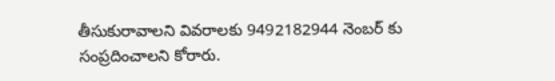తీసుకురావాలని వివరాలకు 9492182944 నెంబర్ కు సంప్రదించాలని కోరారు.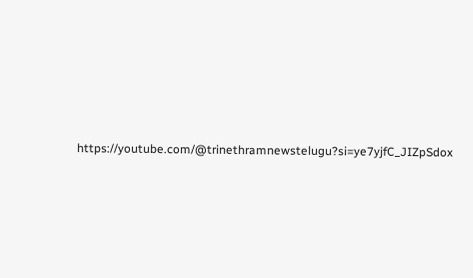https://youtube.com/@trinethramnewstelugu?si=ye7yjfC_JIZpSdox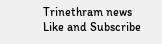Trinethram news
Like and Subscribe